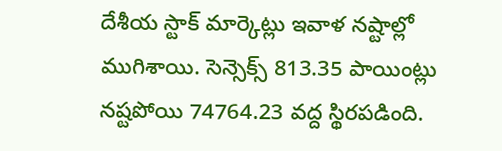దేశీయ స్టాక్ మార్కెట్లు ఇవాళ నష్టాల్లో ముగిశాయి. సెన్సెక్స్ 813.35 పాయింట్లు నష్టపోయి 74764.23 వద్ద స్థిరపడింది.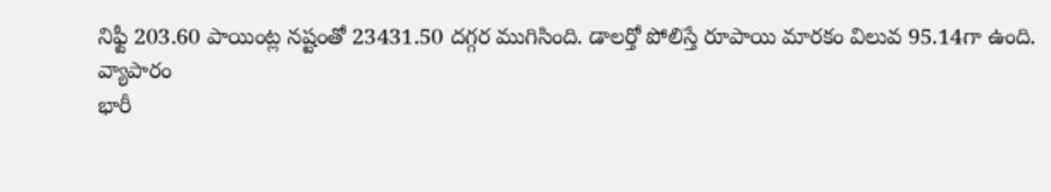నిఫ్టీ 203.60 పాయింట్ల నష్టంతో 23431.50 దగ్గర ముగిసింది. డాలర్తో పోలిస్తే రూపాయి మారకం విలువ 95.14గా ఉంది.
వ్యాపారం
భారీ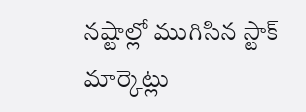నష్టాల్లో ముగిసిన స్టాక్ మార్కెట్లు